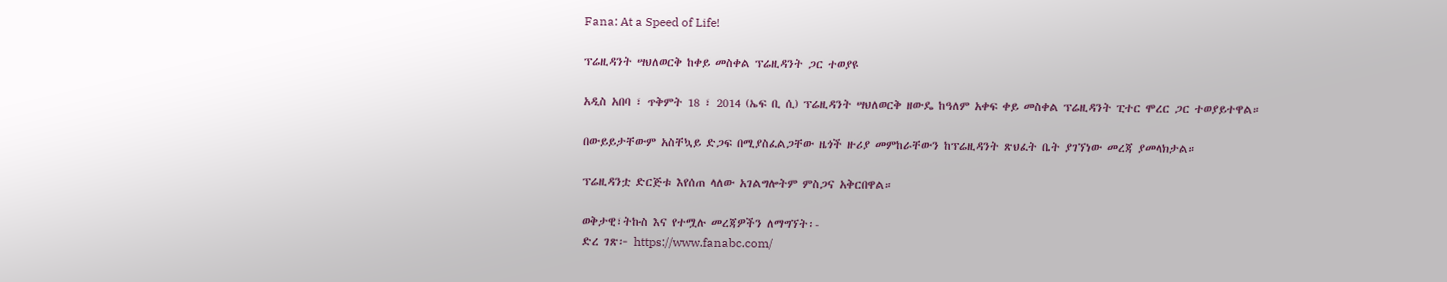Fana: At a Speed of Life!

ፕሬዚዳንት ሣህለወርቅ ከቀይ መስቀል ፕሬዚዳንት ጋር ተወያዩ

አዲስ አበባ ፣ ጥቅምት 18 ፣ 2014 (ኤፍ ቢ ሲ) ፕሬዚዳንት ሣህለወርቅ ዘውዴ ከዓለም አቀፍ ቀይ መስቀል ፕሬዚዳንት ፒተር ሞረር ጋር ተወያይተዋል።

በውይይታቸውም አስቸኳይ ድጋፍ በሚያስፈልጋቸው ዜጎች ዙሪያ መምከራቸውን ከፕሬዚዳንት ጽህፈት ቤት ያገኘነው መረጃ ያመላክታል።

ፕሬዚዳንቷ ድርጅቱ እየሰጠ ላለው አገልግሎትም ምስጋና አቅርበዋል።

ወቅታዊ፣ትኩስ እና የተሟሉ መረጃዎችን ለማግኘት፡-
ድረ ገጽ፦ https://www.fanabc.com/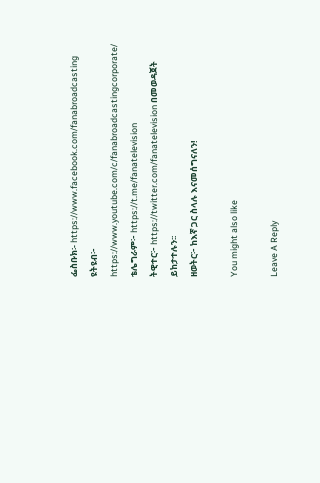ፌስቡክ፡- https://www.facebook.com/fanabroadcasting
ዩትዩብ፦ https://www.youtube.com/c/fanabroadcastingcorporate/
ቴሌግራም፦ https://t.me/fanatelevision
ትዊተር፦ https://twitter.com/fanatelevision በመወዳጀት ይከታተሉን፡፡
ዘወትር፦ ከእኛ ጋር ስላሉ እናመሰግናለን!

You might also like

Leave A Reply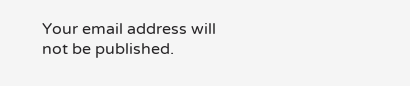Your email address will not be published.